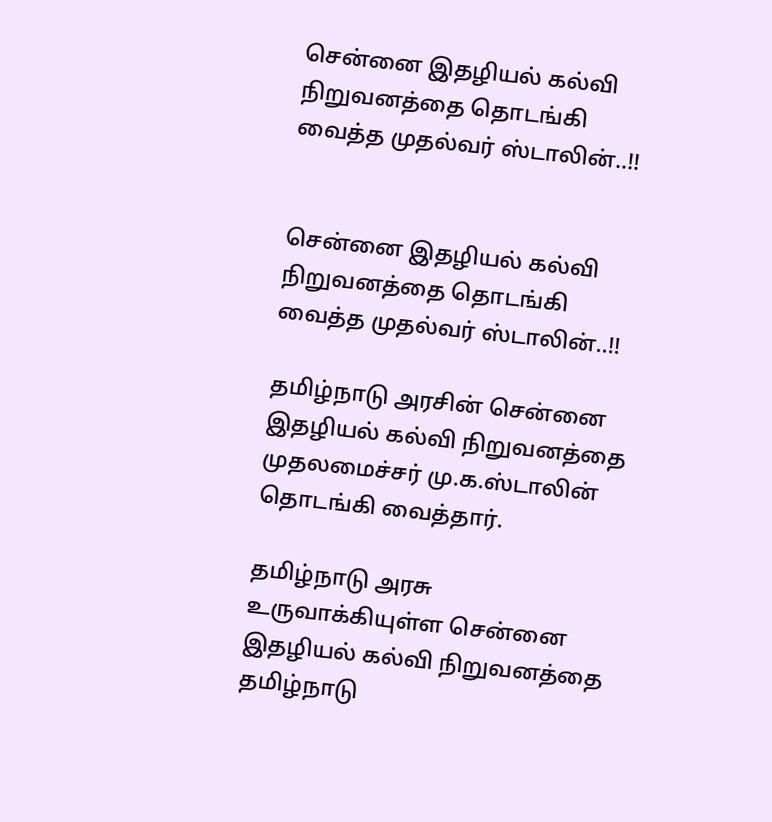சென்னை இதழியல் கல்வி நிறுவனத்தை தொடங்கி வைத்த முதல்வர் ஸ்டாலின்..!!


சென்னை இதழியல் கல்வி நிறுவனத்தை தொடங்கி வைத்த முதல்வர் ஸ்டாலின்..!!

தமிழ்நாடு அரசின் சென்னை இதழியல் கல்வி நிறுவனத்தை முதலமைச்சர் மு.க.ஸ்டாலின் தொடங்கி வைத்தார்.

தமிழ்நாடு அரசு உருவாக்கியுள்ள சென்னை இதழியல் கல்வி நிறுவனத்தை தமிழ்நாடு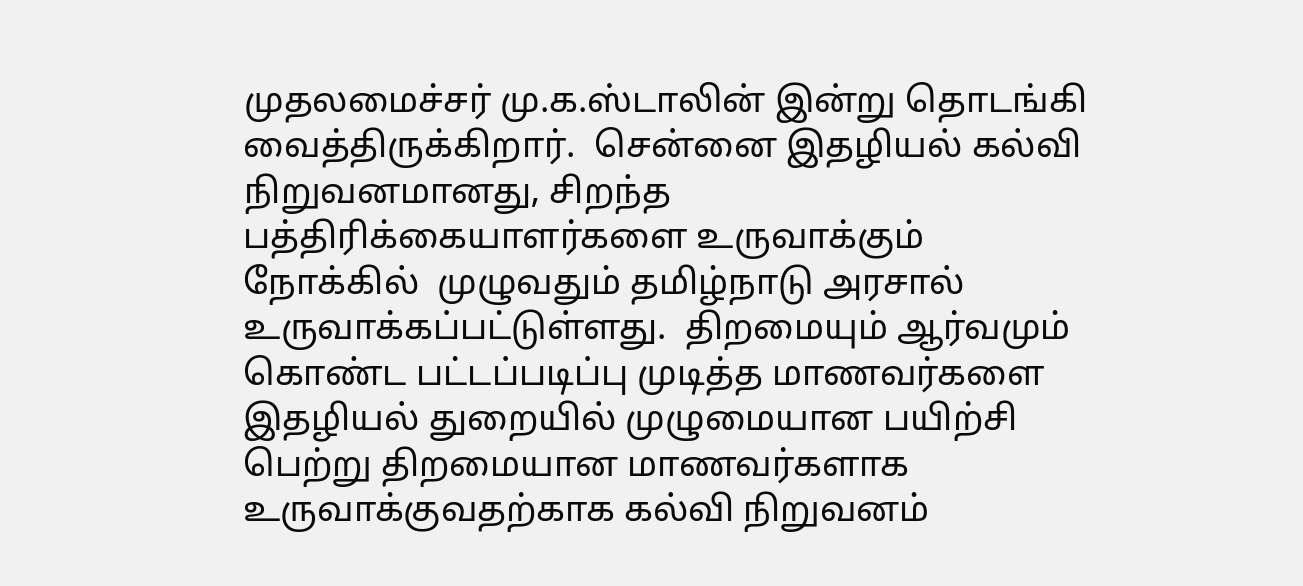முதலமைச்சர் மு.க.ஸ்டாலின் இன்று தொடங்கி வைத்திருக்கிறார்.  சென்னை இதழியல் கல்வி நிறுவனமானது, சிறந்த பத்திரிக்கையாளர்களை உருவாக்கும் நோக்கில்  முழுவதும் தமிழ்நாடு அரசால் உருவாக்கப்பட்டுள்ளது.  திறமையும் ஆர்வமும் கொண்ட பட்டப்படிப்பு முடித்த மாணவர்களை இதழியல் துறையில் முழுமையான பயிற்சி பெற்று திறமையான மாணவர்களாக உருவாக்குவதற்காக கல்வி நிறுவனம்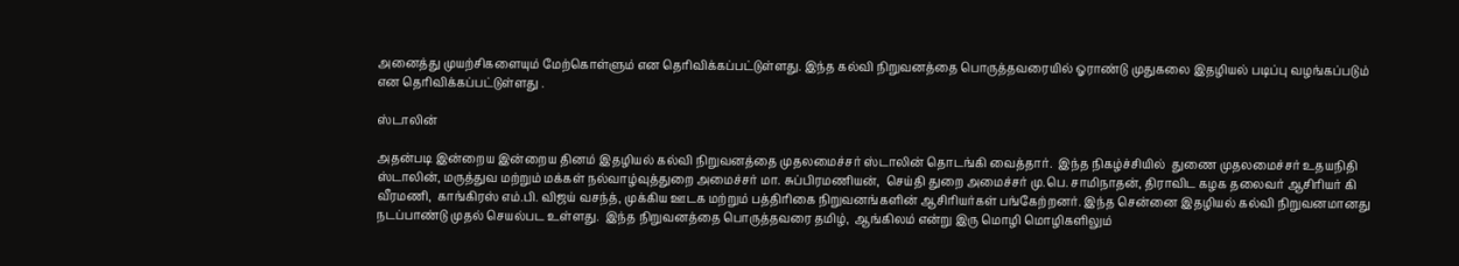அனைத்து முயற்சிகளையும் மேற்கொள்ளும் என தெரிவிக்கப்பட்டுள்ளது. இந்த கல்வி நிறுவனத்தை பொருத்தவரையில் ஓராண்டு முதுகலை இதழியல் படிப்பு வழங்கப்படும் என தெரிவிக்கப்பட்டுள்ளது .

ஸ்டாலின்

அதன்படி இன்றைய இன்றைய தினம் இதழியல் கல்வி நிறுவனத்தை முதலமைச்சர் ஸ்டாலின் தொடங்கி வைத்தார்.  இந்த நிகழ்ச்சியில்  துணை முதலமைச்சர் உதயநிதி ஸ்டாலின், மருத்துவ மற்றும் மக்கள் நல்வாழ்வுத்துறை அமைச்சர் மா. சுப்பிரமணியன்,  செய்தி துறை அமைச்சர் மு.பெ. சாமிநாதன், திராவிட கழக தலைவர் ஆசிரியர் கி வீரமணி,  காங்கிரஸ் எம்.பி. விஜய் வசந்த், முக்கிய ஊடக மற்றும் பத்திரிகை நிறுவனங்களின் ஆசிரியர்கள் பங்கேற்றனர். இந்த சென்னை இதழியல் கல்வி நிறுவனமானது நடப்பாண்டு முதல் செயல்பட உள்ளது.  இந்த நிறுவனத்தை பொருத்தவரை தமிழ்,  ஆங்கிலம் என்று இரு மொழி மொழிகளிலும்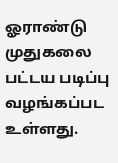ஓராண்டு முதுகலை பட்டய படிப்பு வழங்கப்பட உள்ளது.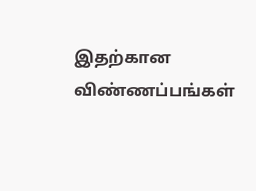இதற்கான விண்ணப்பங்கள்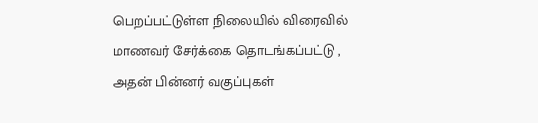பெறப்பட்டுள்ள நிலையில் விரைவில் மாணவர் சேர்க்கை தொடங்கப்பட்டு , அதன் பின்னர் வகுப்புகள்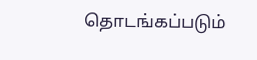தொடங்கப்படும்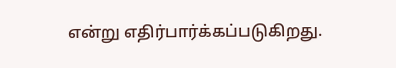என்று எதிர்பார்க்கப்படுகிறது.